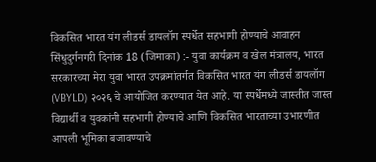विकसित भारत यंग लीडर्स डायलॉग स्पर्धेत सहभागी होण्याचे आवाहन
सिंधुदुर्गनगरी दिनांक 18 (जिमाका) :- युवा कार्यक्रम व खेल मंत्रालय, भारत सरकारच्या मेरा युवा भारत उपक्रमांतर्गत विकसित भारत यंग लीडर्स डायलॉग (VBYLD) २०२६ चे आयोजित करण्यात येत आहे. या स्पर्धेमध्ये जास्तीत जास्त विद्यार्थी व युवकांनी सहभागी होण्याचे आणि विकसित भारताच्या उभारणीत आपली भूमिका बजावण्याचे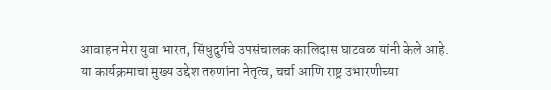आवाहन मेरा युवा भारत, सिंधुदुर्गचे उपसंचालक कालिदास घाटवळ यांनी केले आहे.
या कार्यक्रमाचा मुख्य उद्देश तरुणांना नेतृत्व, चर्चा आणि राष्ट्र उभारणीच्या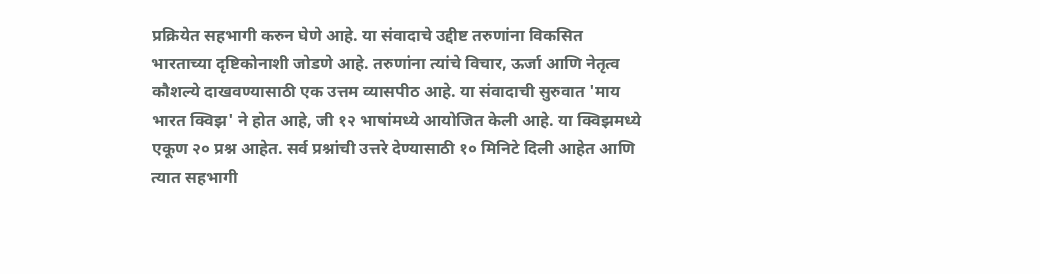प्रक्रियेत सहभागी करुन घेणे आहे. या संवादाचे उद्दीष्ट तरुणांना विकसित भारताच्या दृष्टिकोनाशी जोडणे आहे. तरुणांना त्यांचे विचार, ऊर्जा आणि नेतृत्व कौशल्ये दाखवण्यासाठी एक उत्तम व्यासपीठ आहे. या संवादाची सुरुवात 'माय भारत क्विझ' ने होत आहे, जी १२ भाषांमध्ये आयोजित केली आहे. या क्विझमध्ये एकूण २० प्रश्न आहेत. सर्व प्रश्नांची उत्तरे देण्यासाठी १० मिनिटे दिली आहेत आणि त्यात सहभागी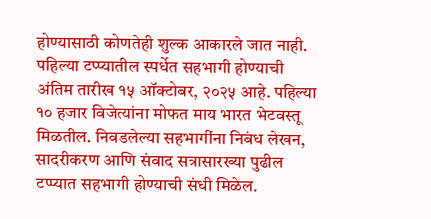होण्यासाठी कोणतेही शुल्क आकारले जात नाही. पहिल्या टप्प्यातील स्पर्धेत सहभागी होण्याची अंतिम तारीख १५ ऑक्टोबर, २०२५ आहे. पहिल्या १० हजार विजेत्यांना मोफत माय भारत भेटवस्तू मिळतील. निवडलेल्या सहभागींना निबंध लेखन, सादरीकरण आणि संवाद सत्रासारख्या पुढील टप्प्यात सहभागी होण्याची संधी मिळेल.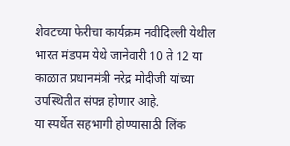शेवटच्या फेरीचा कार्यक्रम नवीदिल्ली येथील भारत मंडपम येथे जानेवारी 10 ते 12 या काळात प्रधानमंत्री नरेद्र मोदीजी यांच्या उपस्थितीत संपन्न होणार आहे.
या स्पर्धेत सहभागी होण्यासाठी लिंक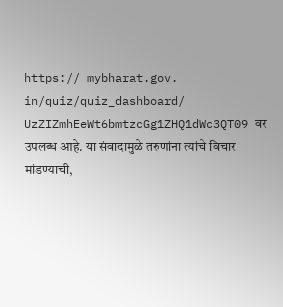https:// mybharat.gov. in/quiz/quiz_dashboard/ UzZIZmhEeWt6bmtzcGg1ZHQ1dWc3QT09 वर उपलब्ध आहे. या संवादामुळे तरुणांना त्यांचे विचार मांडण्याची,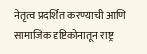नेतृत्व प्रदर्शित करण्याची आणि सामाजिक दृष्टिकोनातून राष्ट्र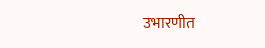उभारणीत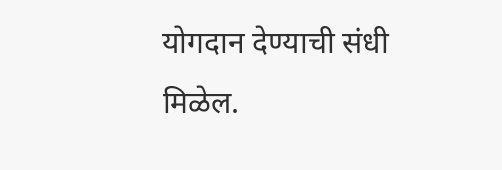योगदान देण्याची संधी मिळेल.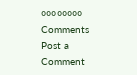००००००००
Comments
Post a Comment